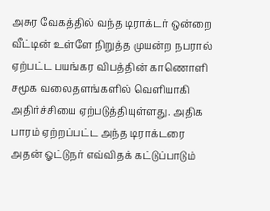அசுர வேகத்தில் வந்த டிராக்டர் ஒன்றை வீட்டின் உள்ளே நிறுத்த முயன்ற நபரால் ஏற்பட்ட பயங்கர விபத்தின் காணொளி சமூக வலைதளங்களில் வெளியாகி அதிர்ச்சியை ஏற்படுத்தியுள்ளது. அதிக பாரம் ஏற்றப்பட்ட அந்த டிராக்டரை அதன் ஓட்டுநர் எவ்விதக் கட்டுப்பாடும்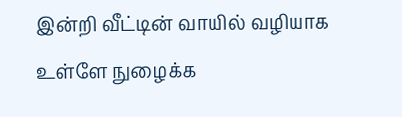இன்றி வீட்டின் வாயில் வழியாக உள்ளே நுழைக்க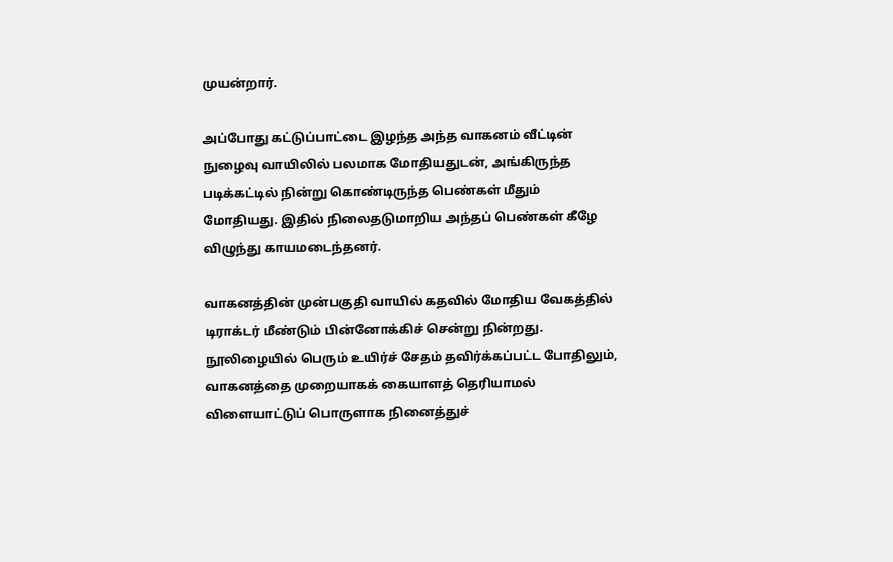முயன்றார்.

அப்போது கட்டுப்பாட்டை இழந்த அந்த வாகனம் வீட்டின் நுழைவு வாயிலில் பலமாக மோதியதுடன், அங்கிருந்த படிக்கட்டில் நின்று கொண்டிருந்த பெண்கள் மீதும் மோதியது. இதில் நிலைதடுமாறிய அந்தப் பெண்கள் கீழே விழுந்து காயமடைந்தனர்.

வாகனத்தின் முன்பகுதி வாயில் கதவில் மோதிய வேகத்தில் டிராக்டர் மீண்டும் பின்னோக்கிச் சென்று நின்றது. நூலிழையில் பெரும் உயிர்ச் சேதம் தவிர்க்கப்பட்ட போதிலும், வாகனத்தை முறையாகக் கையாளத் தெரியாமல் விளையாட்டுப் பொருளாக நினைத்துச்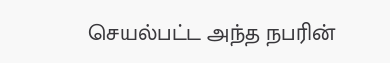செயல்பட்ட அந்த நபரின்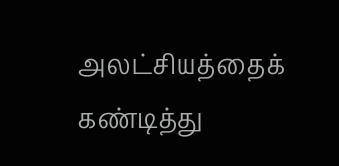அலட்சியத்தைக் கண்டித்து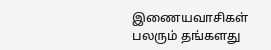இணையவாசிகள் பலரும் தங்களது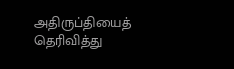அதிருப்தியைத் தெரிவித்து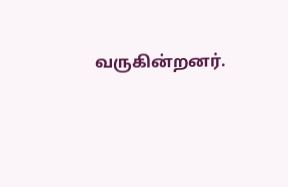வருகின்றனர்.